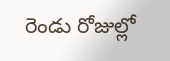రెండు రోజుల్లో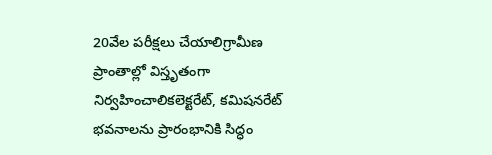20వేల పరీక్షలు చేయాలిగ్రామీణ ప్రాంతాల్లో విస్తృతంగా నిర్వహించాలికలెక్టరేట్, కమిషనరేట్ భవనాలను ప్రారంభానికి సిద్ధం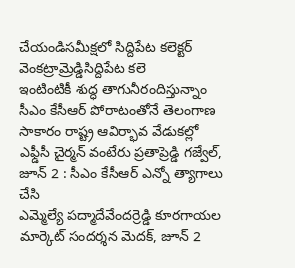చేయండిసమీక్షలో సిద్దిపేట కలెక్టర్ వెంకట్రామ్రెడ్డిసిద్దిపేట కలె
ఇంటింటికీ శుద్ధ తాగునీరందిస్తున్నాం సీఎం కేసీఆర్ పోరాటంతోనే తెలంగాణ సాకారం రాష్ట్ర ఆవిర్భావ వేడుకల్లో ఎఫ్డీసీ చైర్మన్ వంటేరు ప్రతాప్రెడ్డి గజ్వేల్, జూన్ 2 : సీఎం కేసీఆర్ ఎన్నో త్యాగాలు చేసి
ఎమ్మెల్యే పద్మాదేవేందర్రెడ్డి కూరగాయల మార్కెట్ సందర్శన మెదక్, జూన్ 2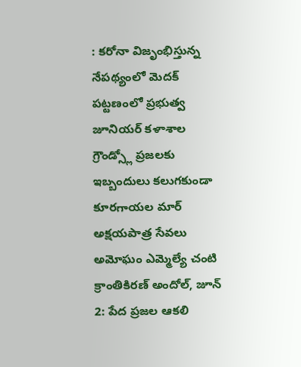: కరోనా విజృంభిస్తున్న నేపథ్యంలో మెదక్ పట్టణంలో ప్రభుత్వ జూనియర్ కళాశాల గ్రౌండ్స్లో ప్రజలకు ఇబ్బందులు కలుగకుండా కూరగాయల మార్
అక్షయపాత్ర సేవలు అమోఘం ఎమ్మెల్యే చంటి క్రాంతికిరణ్ అందోల్, జూన్ 2: పేద ప్రజల ఆకలి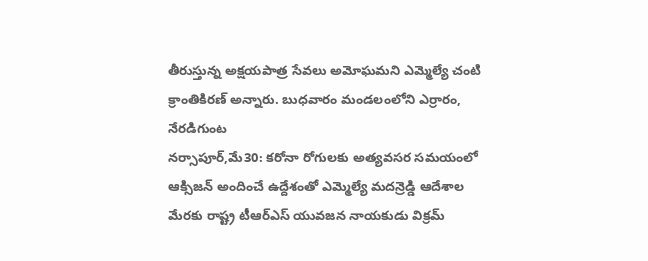తీరుస్తున్న అక్షయపాత్ర సేవలు అమోఘమని ఎమ్మెల్యే చంటి క్రాంతికిరణ్ అన్నారు. బుధవారం మండలంలోని ఎర్రారం, నేరడిగుంట
నర్సాపూర్,మే30: కరోనా రోగులకు అత్యవసర సమయంలో ఆక్సిజన్ అందించే ఉద్దేశంతో ఎమ్మెల్యే మదన్రెడ్డి ఆదేశాల మేరకు రాష్ట్ర టీఆర్ఎస్ యువజన నాయకుడు విక్రమ్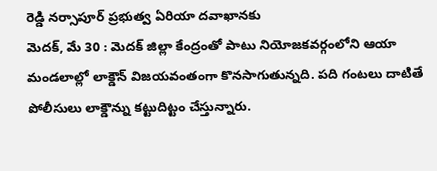రెడ్డి నర్సాపూర్ ప్రభుత్వ ఏరియా దవాఖానకు
మెదక్, మే 30 : మెదక్ జిల్లా కేంద్రంతో పాటు నియోజకవర్గంలోని ఆయా మండలాల్లో లాక్డౌన్ విజయవంతంగా కొనసాగుతున్నది. పది గంటలు దాటితే పోలీసులు లాక్డౌన్ను కట్టుదిట్టం చేస్తున్నారు.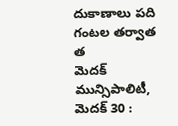దుకాణాలు పది గంటల తర్వాత త
మెదక్ మున్సిపాలిటీ, మెదక్ 30 :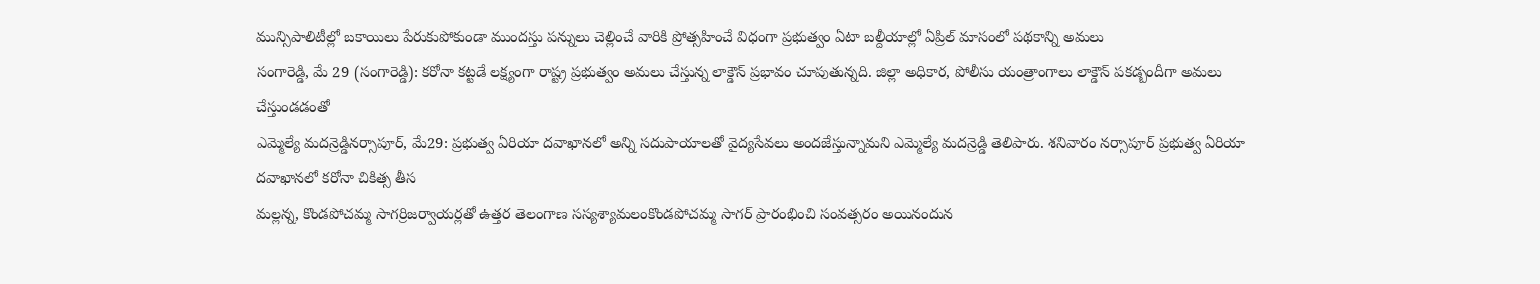మున్సిపాలిటీల్లో బకాయిలు పేరుకుపోకుండా ముందస్తు పన్నులు చెల్లించే వారికి ప్రోత్సహించే విధంగా ప్రభుత్వం ఏటా బల్దీయాల్లో ఏప్రిల్ మాసంలో పథకాన్ని అమలు
సంగారెడ్డి, మే 29 (సంగారెడ్డి): కరోనా కట్టడే లక్ష్యంగా రాష్ట్ర ప్రభుత్వం అమలు చేస్తున్న లాక్డౌన్ ప్రభావం చూపుతున్నది. జిల్లా అధికార, పోలీసు యంత్రాంగాలు లాక్డౌన్ పకడ్బందీగా అమలు చేస్తుండడంతో
ఎమ్మెల్యే మదన్రెడ్డినర్సాపూర్, మే29: ప్రభుత్వ ఏరియా దవాఖానలో అన్ని సదుపాయాలతో వైద్యసేవలు అందజేస్తున్నామని ఎమ్మెల్యే మదన్రెడ్డి తెలిపారు. శనివారం నర్సాపూర్ ప్రభుత్వ ఏరియా దవాఖానలో కరోనా చికిత్స తీస
మల్లన్న, కొండపోచమ్మ సాగర్రిజర్వాయర్లతో ఉత్తర తెలంగాణ సస్యశ్యామలంకొండపోచమ్మ సాగర్ ప్రారంభించి సంవత్సరం అయినందున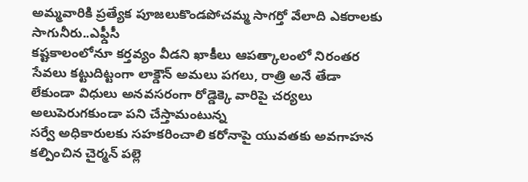అమ్మవారికి ప్రత్యేక పూజలుకొండపోచమ్మ సాగర్తో వేలాది ఎకరాలకు సాగునీరు..ఎఫ్డీసీ
కష్టకాలంలోనూ కర్తవ్యం వీడని ఖాకీలు ఆపత్కాలంలో నిరంతర సేవలు కట్టుదిట్టంగా లాక్డౌన్ అమలు పగలు, రాత్రి అనే తేడా లేకుండా విధులు అనవసరంగా రోడ్డెక్కె వారిపై చర్యలు అలుపెరుగకుండా పని చేస్తామంటున్న
సర్వే అధికారులకు సహకరించాలి కరోనాపై యువతకు అవగాహన కల్పించిన చైర్మన్ పల్లె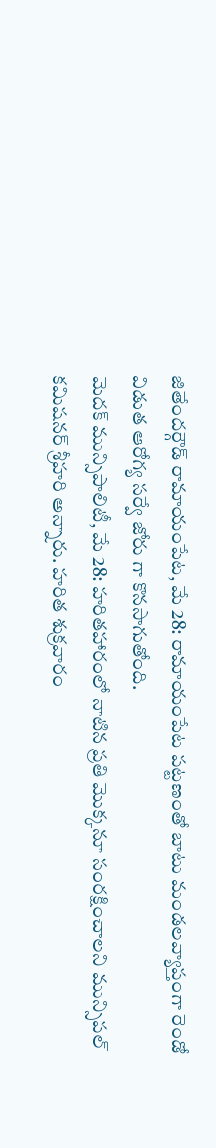జితేందర్గౌడ్ రామాయంపేట, మే 28: రామాయంపేట పట్టణంతో బాటు మండలవ్యాప్తంగా రెండో విడుత ఆరోగ్య సర్వే జోరు గా కొనసాగుతోంది.
మెదక్ మున్సిపాలిటీ, మే 28: హరితహారంలో నాటిన ప్రతి మొక్కనూ సంరక్షించాలని మున్సిపల్ కమిషనర్ శ్రీహరి అన్నారు. హరిత శుక్రవారం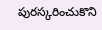పురస్కరించుకొని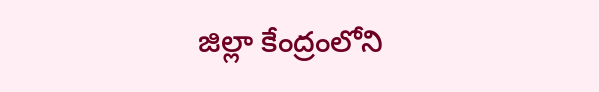జిల్లా కేంద్రంలోని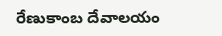రేణుకాంబ దేవాలయం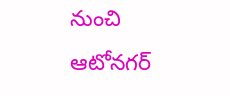నుంచి ఆటోనగర్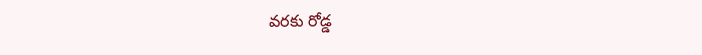వరకు రోడ్డ